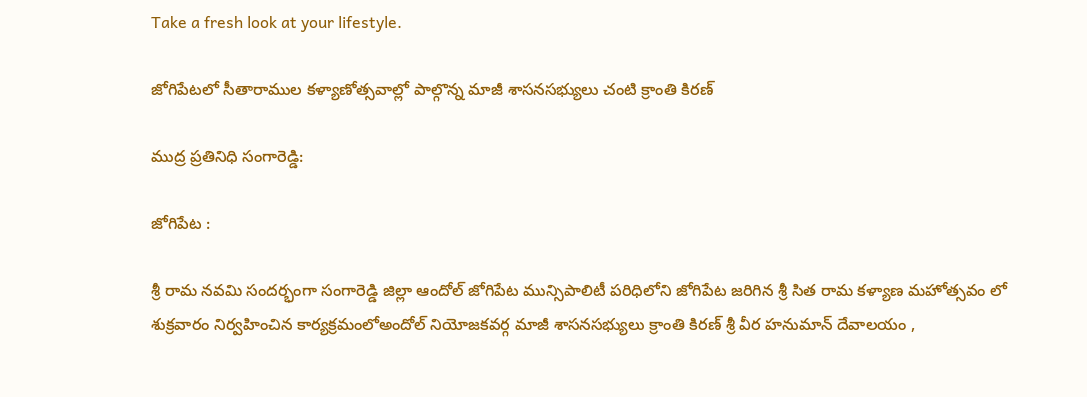Take a fresh look at your lifestyle.

జోగిపేటలో సీతారాముల కళ్యాణోత్సవాల్లో పాల్గొన్న మాజీ శాసనసభ్యులు చంటి క్రాంతి కిరణ్

ముద్ర ప్రతినిధి సంగారెడ్డి:

జోగిపేట :

శ్రీ రామ నవమి సందర్భంగా సంగారెడ్డి జిల్లా ఆందోల్ జోగిపేట మున్సిపాలిటీ పరిధిలోని జోగిపేట జరిగిన శ్రీ సిత రామ కళ్యాణ మహోత్సవం లో శుక్రవారం నిర్వహించిన కార్యక్రమంలోఅందోల్ నియోజకవర్గ మాజీ శాసనసభ్యులు క్రాంతి కిరణ్ శ్రీ వీర హనుమాన్ దేవాలయం ,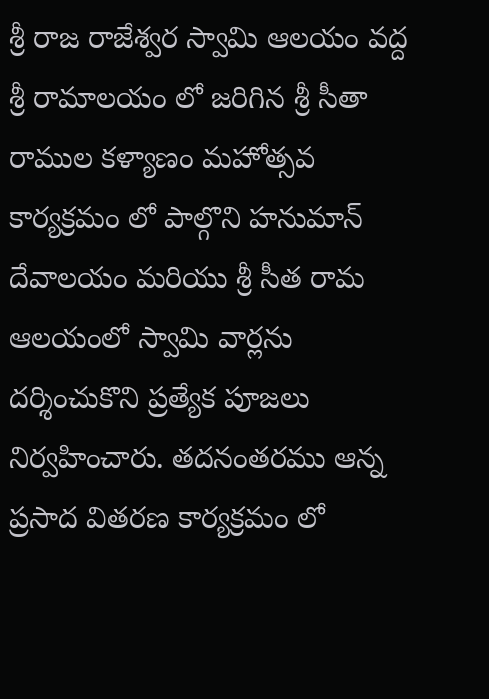శ్రీ రాజ రాజేశ్వర స్వామి ఆలయం వద్ద శ్రీ రామాలయం లో జరిగిన శ్రీ సీతా రాముల కళ్యాణం మహోత్సవ కార్యక్రమం లో పాల్గొని హనుమాన్ దేవాలయం మరియు శ్రీ సీత రామ ఆలయంలో స్వామి వార్లను దర్శించుకొని ప్రత్యేక పూజలు నిర్వహించారు. తదనంతరము ఆన్న ప్రసాద వితరణ కార్యక్రమం లో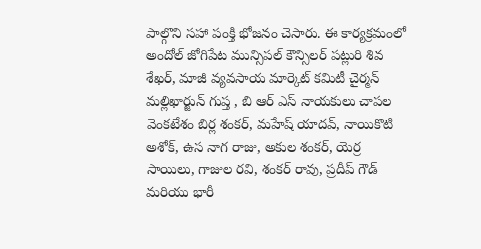పాల్గొని సహా పంక్తి భోజనం చెసారు. ఈ కార్యక్రమంలో
అందోల్ జోగిపేట మున్సిపల్ కౌన్సిలర్ పట్లురి శివ శేఖర్, మాజీ వ్యవసాయ మార్కెట్ కమిటీ చైర్మన్ మల్లిఖార్జున్ గుప్త , బి ఆర్ ఎస్ నాయకులు చాపల వెంకటేశం బిర్ల శంకర్, మహేష్ యాదవ్, నాయికొటి అశోక్, ఉస నాగ రాజు, అకుల శంకర్, యెర్ర సాయిలు, గాజుల రవి, శంకర్ రావు, ప్రదీప్ గౌడ్ మరియు భారీ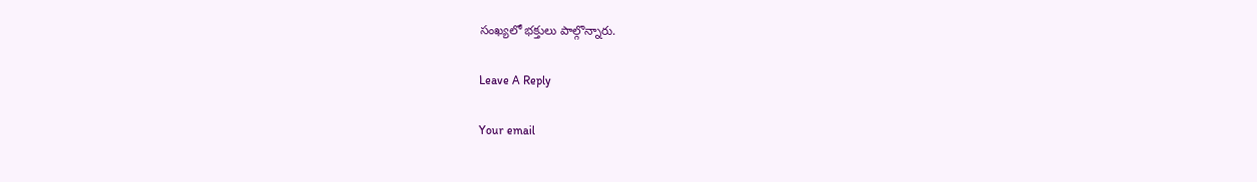సంఖ్యలో భక్తులు పాల్గొన్నారు.

Leave A Reply

Your email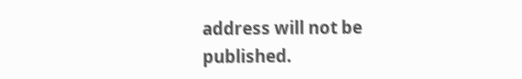address will not be published.